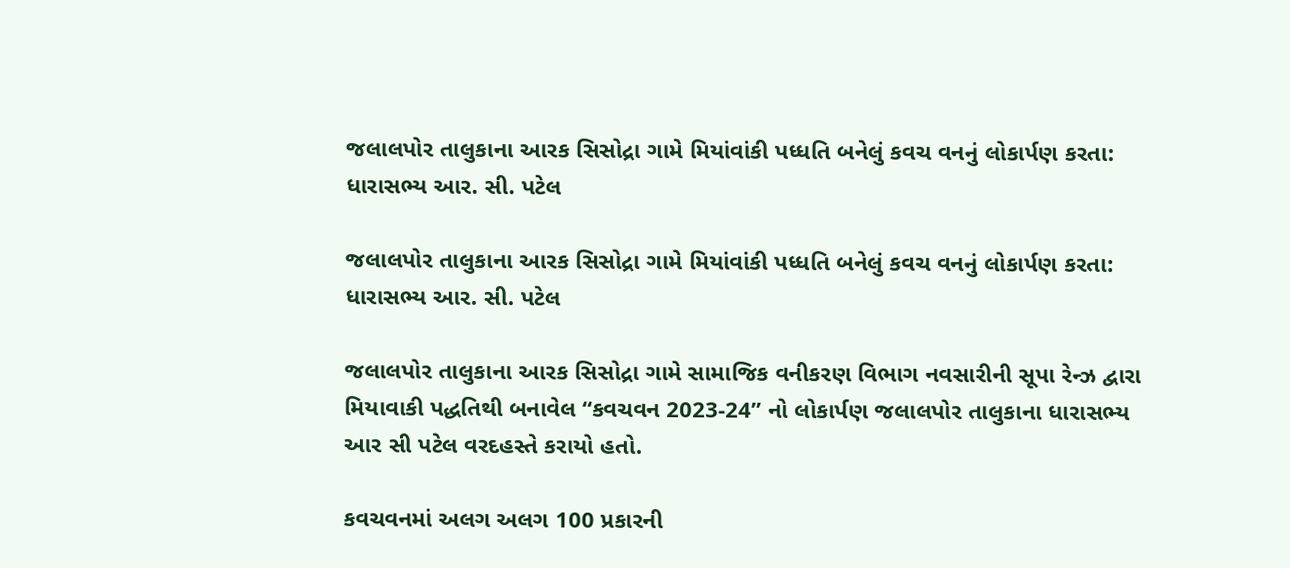જલાલપોર તાલુકાના આરક સિસોદ્રા ગામે મિયાંવાંકી પધ્ધતિ બનેલું કવચ વનનું લોકાર્પણ કરતા: ધારાસભ્ય આર. સી. પટેલ

જલાલપોર તાલુકાના આરક સિસોદ્રા ગામે મિયાંવાંકી પધ્ધતિ બનેલું કવચ વનનું લોકાર્પણ કરતા: ધારાસભ્ય આર. સી. પટેલ

જલાલપોર તાલુકાના આરક સિસોદ્રા ગામે સામાજિક વનીકરણ વિભાગ નવસારીની સૂપા રેન્ઝ દ્વારા મિયાવાકી પદ્ધતિથી બનાવેલ “કવચવન 2023-24” નો લોકાર્પણ જલાલપોર તાલુકાના ધારાસભ્ય આર સી પટેલ વરદહસ્તે કરાયો હતો.

કવચવનમાં અલગ અલગ 100 પ્રકારની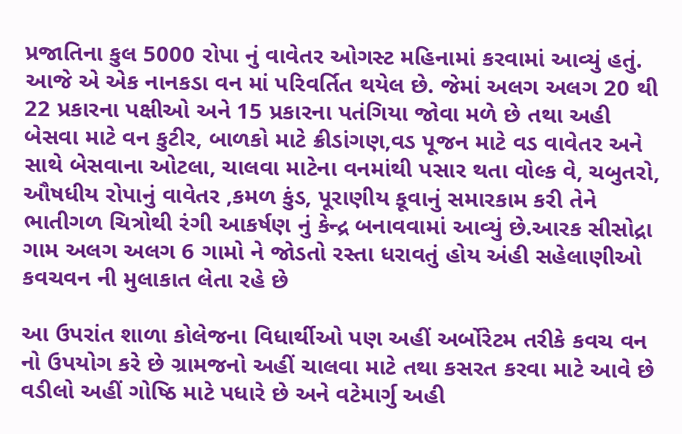પ્રજાતિના કુલ 5000 રોપા નું વાવેતર ઓગસ્ટ મહિનામાં કરવામાં આવ્યું હતું. આજે એ એક નાનકડા વન માં પરિવર્તિત થયેલ છે. જેમાં અલગ અલગ 20 થી 22 પ્રકારના પક્ષીઓ અને 15 પ્રકારના પતંગિયા જોવા મળે છે તથા અહી બેસવા માટે વન કુટીર, બાળકો માટે ક્રીડાંગણ,વડ પૂજન માટે વડ વાવેતર અને સાથે બેસવાના ઓટલા, ચાલવા માટેના વનમાંથી પસાર થતા વોલ્ક વે, ચબુતરો, ઔષધીય રોપાનું વાવેતર ,કમળ કુંડ, પૂરાણીય કૂવાનું સમારકામ કરી તેને ભાતીગળ ચિત્રોથી રંગી આકર્ષણ નું કેન્દ્ર બનાવવામાં આવ્યું છે.આરક સીસોદ્રા ગામ અલગ અલગ 6 ગામો ને જોડતો રસ્તા ધરાવતું હોય અંહી સહેલાણીઓ કવચવન ની મુલાકાત લેતા રહે છે

આ ઉપરાંત શાળા કોલેજના વિધાર્થીઓ પણ અહીં અર્બોરેટમ તરીકે કવચ વન નો ઉપયોગ કરે છે ગ્રામજનો અહીં ચાલવા માટે તથા કસરત કરવા માટે આવે છે વડીલો અહીં ગોષ્ઠિ માટે પધારે છે અને વટેમાર્ગુ અહી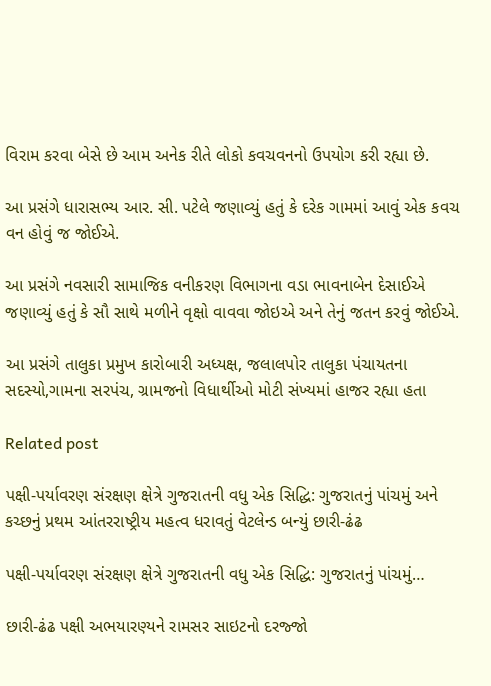વિરામ કરવા બેસે છે આમ અનેક રીતે લોકો કવચવનનો ઉપયોગ કરી રહ્યા છે.

આ પ્રસંગે ધારાસભ્ય આર. સી. પટેલે જણાવ્યું હતું કે દરેક ગામમાં આવું એક કવચ વન હોવું જ જોઈએ.

આ પ્રસંગે નવસારી સામાજિક વનીકરણ વિભાગના વડા ભાવનાબેન દેસાઈએ જણાવ્યું હતું કે સૌ સાથે મળીને વૃક્ષો વાવવા જોઇએ અને તેનું જતન કરવું જોઈએ.

આ પ્રસંગે તાલુકા પ્રમુખ કારોબારી અધ્યક્ષ, જલાલપોર તાલુકા પંચાયતના સદસ્યો,ગામના સરપંચ, ગ્રામજનો વિધાર્થીઓ મોટી સંખ્યમાં હાજર રહ્યા હતા

Related post

પક્ષી-પર્યાવરણ સંરક્ષણ ક્ષેત્રે ગુજરાતની વધુ એક સિદ્ધિ: ગુજરાતનું પાંચમું અને કચ્છનું પ્રથમ આંતરરાષ્ટ્રીય મહત્વ ધરાવતું વેટલેન્ડ બન્યું છારી-ઢંઢ

પક્ષી-પર્યાવરણ સંરક્ષણ ક્ષેત્રે ગુજરાતની વધુ એક સિદ્ધિ: ગુજરાતનું પાંચમું…

છારી-ઢંઢ પક્ષી અભયારણ્યને રામસર સાઇટનો દરજ્જો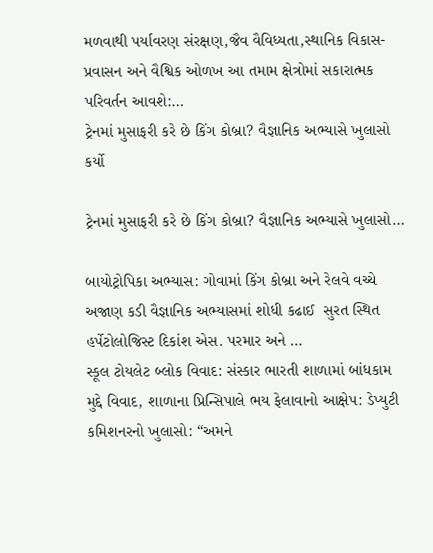મળવાથી પર્યાવરણ સંરક્ષણ,જૈવ વૈવિધ્યતા,સ્થાનિક વિકાસ- પ્રવાસન અને વૈશ્વિક ઓળખ આ તમામ ક્ષેત્રોમાં સકારાત્મક પરિવર્તન આવશે:…
ટ્રેનમાં મુસાફરી કરે છે કિંગ કોબ્રા? વૈજ્ઞાનિક અભ્યાસે ખુલાસો કર્યો

ટ્રેનમાં મુસાફરી કરે છે કિંગ કોબ્રા? વૈજ્ઞાનિક અભ્યાસે ખુલાસો…

બાયોટ્રોપિકા અભ્યાસ: ગોવામાં કિંગ કોબ્રા અને રેલવે વચ્ચે અજાણ કડી વૈજ્ઞાનિક અભ્યાસમાં શોધી કઢાઈ  સુરત સ્થિત હર્પેટોલોજિસ્ટ દિકાંશ એસ. પરમાર અને …
સ્કૂલ ટોયલેટ બ્લોક વિવાદ: સંસ્કાર ભારતી શાળામાં બાંધકામ મુદ્દે વિવાદ, શાળાના પ્રિન્સિપાલે ભય ફેલાવાનો આક્ષેપ: ડેપ્યુટી કમિશનરનો ખુલાસો: “અમને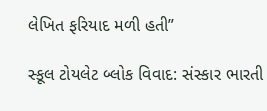લેખિત ફરિયાદ મળી હતી”

સ્કૂલ ટોયલેટ બ્લોક વિવાદ: સંસ્કાર ભારતી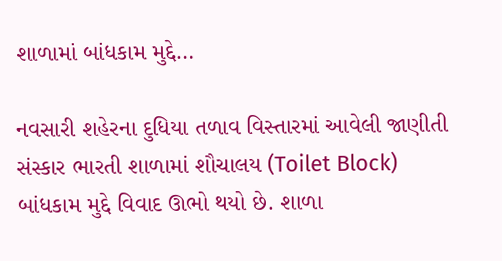શાળામાં બાંધકામ મુદ્દે…

નવસારી શહેરના દુધિયા તળાવ વિસ્તારમાં આવેલી જાણીતી સંસ્કાર ભારતી શાળામાં શૌચાલય (Toilet Block) બાંધકામ મુદ્દે વિવાદ ઊભો થયો છે. શાળા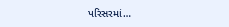પરિસરમાં…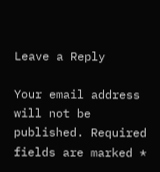Leave a Reply

Your email address will not be published. Required fields are marked *